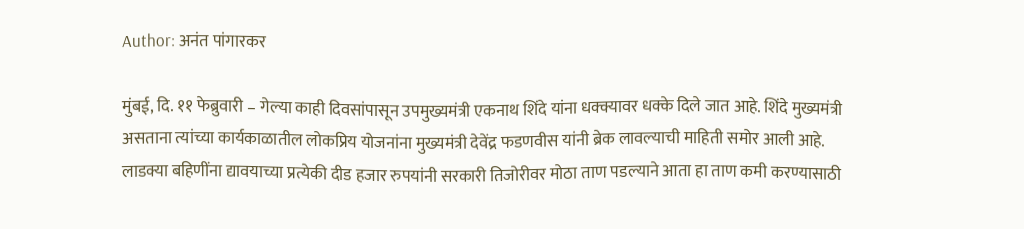Author: अनंत पांगारकर

मुंबई, दि. ११ फेब्रुवारी – गेल्या काही दिवसांपासून उपमुख्यमंत्री एकनाथ शिंदे यांना धक्क्यावर धक्के दिले जात आहे. शिंदे मुख्यमंत्री असताना त्यांच्या कार्यकाळातील लोकप्रिय योजनांना मुख्यमंत्री देवेंद्र फडणवीस यांनी ब्रेक लावल्याची माहिती समोर आली आहे. लाडक्या बहिणींना द्यावयाच्या प्रत्येकी दीड हजार रुपयांनी सरकारी तिजोरीवर मोठा ताण पडल्याने आता हा ताण कमी करण्यासाठी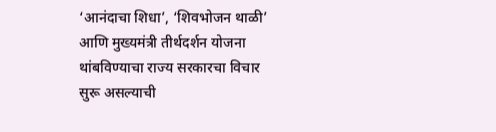‘आनंदाचा शिधा’, ‘शिवभोजन थाळी’ आणि मुख्यमंत्री तीर्थदर्शन योजना थांबविण्याचा राज्य सरकारचा विचार सुरू असल्याची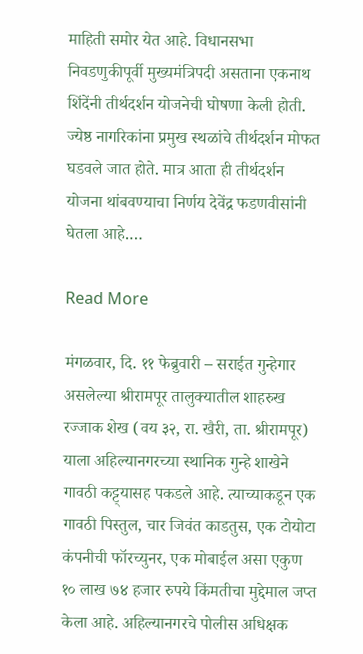माहिती समोर येत आहे. विधानसभा निवडणुकीपूर्वी मुख्यमंत्रिपदी असताना एकनाथ शिंदेंनी तीर्थदर्शन योजनेची घोषणा केली होती. ज्येष्ठ नागरिकांना प्रमुख स्थळांचे तीर्थदर्शन मोफत घडवले जात होते. मात्र आता ही तीर्थदर्शन योजना थांबवण्याचा निर्णय देवेंद्र फडणवीसांनी घेतला आहे.…

Read More

मंगळवार, दि. ११ फेब्रुवारी – सराईत गुन्हेगार असलेल्या श्रीरामपूर तालुक्यातील शाहरुख रज्जाक शेख (वय ३२, रा. खैरी, ता. श्रीरामपूर) याला अहिल्यानगरच्या स्थानिक गुन्हे शाखेने गावठी कट्ट्यासह पकडले आहे. त्याच्याकडून एक गावठी पिस्तुल, चार जिवंत काडतुस, एक टोयोटा कंपनीची फॉरच्युनर, एक मोबाईल असा एकुण १० लाख ७४ हजार रुपये किंमतीचा मुद्देमाल जप्त केला आहे. अहिल्यानगरचे पोलीस अधिक्षक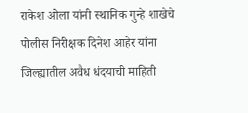राकेश ओला यांनी स्थानिक गुन्हे शाखेचे पोलीस निरीक्षक दिनेश आहेर यांना जिल्ह्यातील अवैध धंदयाची माहिती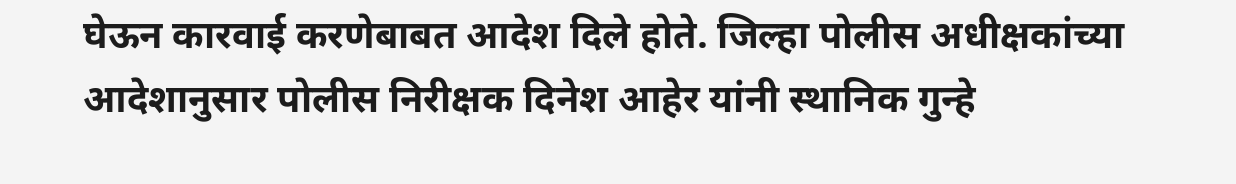घेऊन कारवाई करणेबाबत आदेश दिले होते. जिल्हा पोलीस अधीक्षकांच्या आदेशानुसार पोलीस निरीक्षक दिनेश आहेर यांनी स्थानिक गुन्हे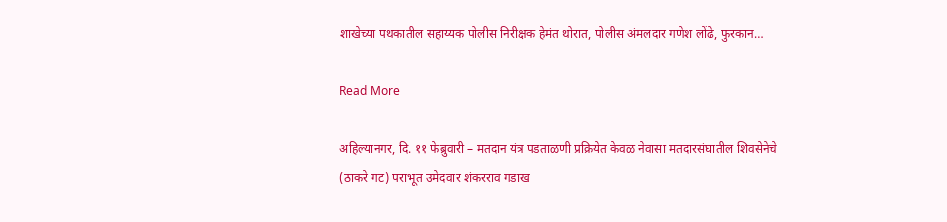शाखेच्या पथकातील सहाय्यक पोलीस निरीक्षक हेमंत थोरात, पोलीस अंमलदार गणेश लोंढे, फुरकान…

Read More

अहिल्यानगर, दि. ११ फेब्रुवारी – मतदान यंत्र पडताळणी प्रक्रियेत केवळ नेवासा मतदारसंघातील शिवसेनेचे (ठाकरे गट) पराभूत उमेदवार शंकरराव गडाख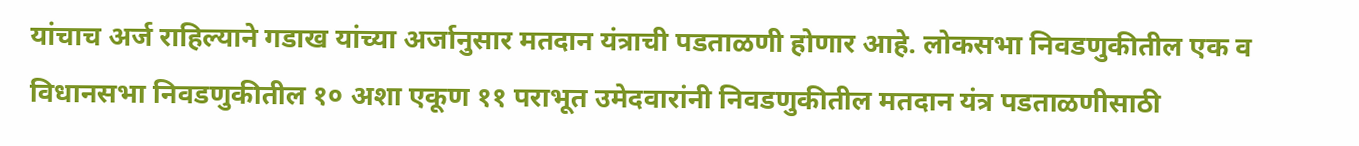यांचाच अर्ज राहिल्याने गडाख यांच्या अर्जानुसार मतदान यंत्राची पडताळणी होणार आहे. लोकसभा निवडणुकीतील एक व विधानसभा निवडणुकीतील १० अशा एकूण ११ पराभूत उमेदवारांनी निवडणुकीतील मतदान यंत्र पडताळणीसाठी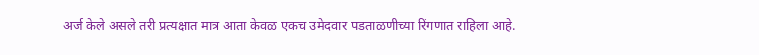अर्ज केले असले तरी प्रत्यक्षात मात्र आता केवळ एकच उमेदवार पडताळणीच्या रिंगणात राहिला आहे.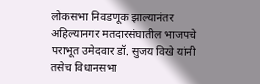लोकसभा निवडणूक झाल्यानंतर अहिल्यानगर मतदारसंघातील भाजपचे पराभूत उमेदवार डॉ. सुजय विखे यांनी तसेच विधानसभा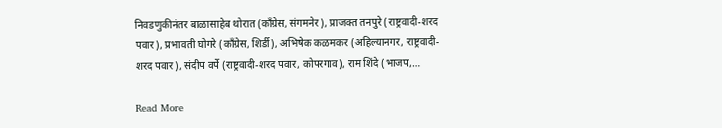निवडणुकीनंतर बाळासाहेब थोरात (काँग्रेस, संगमनेर), प्राजक्त तनपुरे (राष्ट्रवादी-शरद पवार), प्रभावती घोगरे (काँग्रेस, शिर्डी), अभिषेक कळमकर (अहिल्यानगर, राष्ट्रवादी-शरद पवार), संदीप वर्पे (राष्ट्रवादी-शरद पवार, कोपरगाव), राम शिंदे (भाजप,…

Read More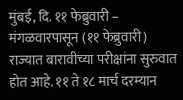मुंबई, दि. ११ फेब्रुवारी – मंगळवारपासून (११ फेब्रुवारी) राज्यात बारावीच्या परीक्षांना सुरुवात होत आहे. ११ ते १८ मार्च दरम्यान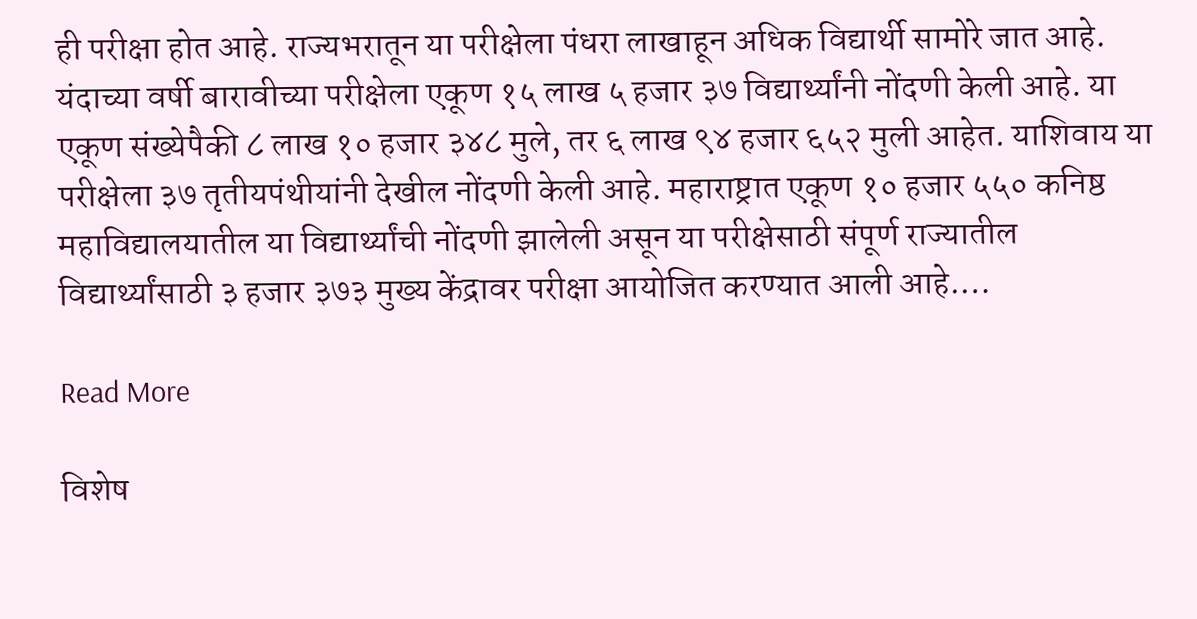ही परीक्षा होत आहे. राज्यभरातून या परीक्षेला पंधरा लाखाहून अधिक विद्यार्थी सामोरे जात आहे. यंदाच्या वर्षी बारावीच्या परीक्षेला एकूण १५ लाख ५ हजार ३७ विद्यार्थ्यांनी नोंदणी केली आहे. या एकूण संख्येपैकी ८ लाख १० हजार ३४८ मुले, तर ६ लाख ९४ हजार ६५२ मुली आहेत. याशिवाय या परीक्षेला ३७ तृतीयपंथीयांनी देखील नोंदणी केली आहे. महाराष्ट्रात एकूण १० हजार ५५० कनिष्ठ महाविद्यालयातील या विद्यार्थ्यांची नोंदणी झालेली असून या परीक्षेसाठी संपूर्ण राज्यातील विद्यार्थ्यांसाठी ३ हजार ३७३ मुख्य केंद्रावर परीक्षा आयोजित करण्यात आली आहे.…

Read More

विशेष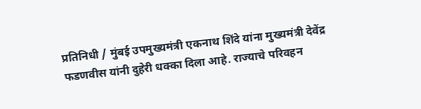प्रतिनिधी / मुंबई उपमुख्यमंत्री एकनाथ शिंदे यांना मुख्यमंत्री देवेंद्र फडणवीस यांनी दुहेरी धक्का दिला आहे. राज्याचे परिवहन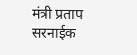मंत्री प्रताप सरनाईक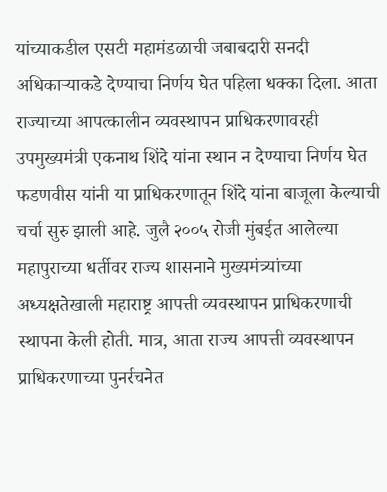यांच्याकडील एसटी महामंडळाची जबाबदारी सनदी अधिकाऱ्याकडे देण्याचा निर्णय घेत पहिला धक्का दिला. आता राज्याच्या आपत्कालीन व्यवस्थापन प्राधिकरणावरही उपमुख्यमंत्री एकनाथ शिंदे यांना स्थान न देण्याचा निर्णय घेत फडणवीस यांनी या प्राधिकरणातून शिंदे यांना बाजूला केल्याची चर्चा सुरु झाली आहे. जुलै २००५ रोजी मुंबईत आलेल्या महापुराच्या धर्तीवर राज्य शासनाने मुख्यमंत्र्यांच्या अध्यक्षतेखाली महाराष्ट्र आपत्ती व्यवस्थापन प्राधिकरणाची स्थापना केली होती. मात्र, आता राज्य आपत्ती व्यवस्थापन प्राधिकरणाच्या पुनर्रचनेत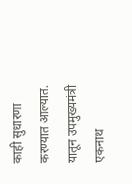काही सुधारणा करण्यात आल्यात. यातून उपमुख्यमंत्री एकनाथ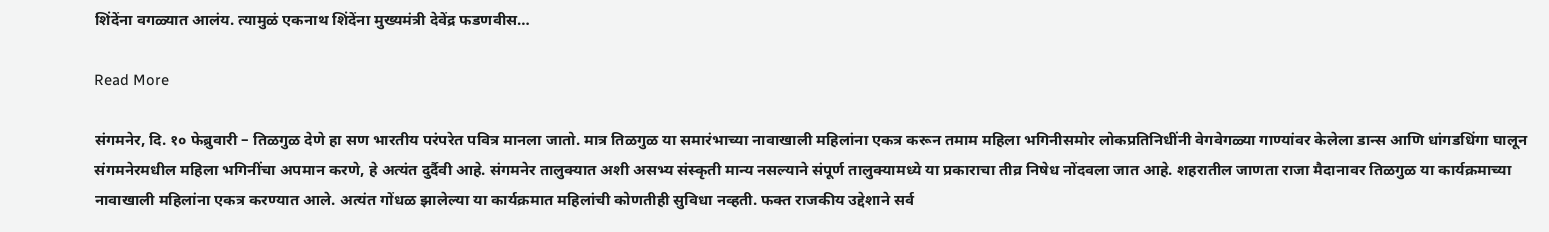शिंदेंना वगळ्यात आलंय. त्यामुळं एकनाथ शिंदेंना मुख्यमंत्री देवेंद्र फडणवीस…

Read More

संगमनेर, दि. १० फेब्रुवारी – तिळगुळ देणे हा सण भारतीय परंपरेत पवित्र मानला जातो. मात्र तिळगुळ या समारंभाच्या नावाखाली महिलांना एकत्र करून तमाम महिला भगिनीसमोर लोकप्रतिनिधींनी वेगवेगळ्या गाण्यांवर केलेला डान्स आणि धांगडधिंगा घालून संगमनेरमधील महिला भगिनींचा अपमान करणे, हे अत्यंत दुर्दैवी आहे. संगमनेर तालुक्यात अशी असभ्य संस्कृती मान्य नसल्याने संपूर्ण तालुक्यामध्ये या प्रकाराचा तीव्र निषेध नोंदवला जात आहे. शहरातील जाणता राजा मैदानावर तिळगुळ या कार्यक्रमाच्या नावाखाली महिलांना एकत्र करण्यात आले. अत्यंत गोंधळ झालेल्या या कार्यक्रमात महिलांची कोणतीही सुविधा नव्हती. फक्त राजकीय उद्देशाने सर्व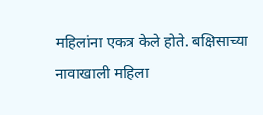महिलांना एकत्र केले होते. बक्षिसाच्या नावाखाली महिला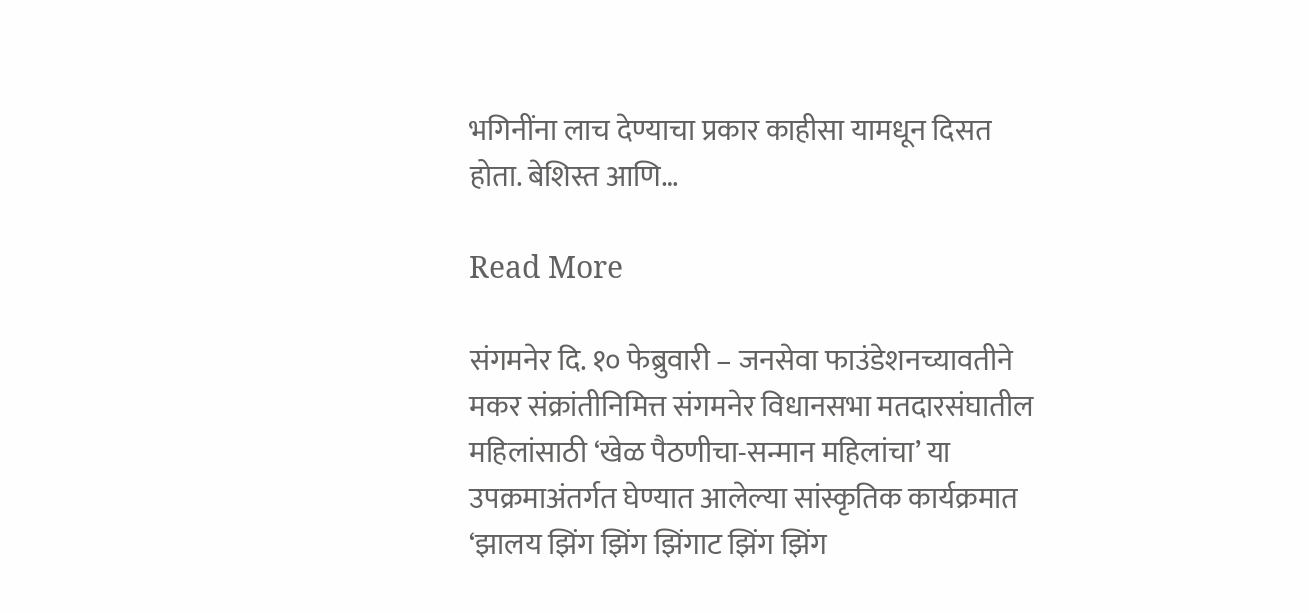भगिनींना लाच देण्याचा प्रकार काहीसा यामधून दिसत होता. बेशिस्त आणि…

Read More

संगमनेर दि. १० फेब्रुवारी – जनसेवा फाउंडेशनच्यावतीने मकर संक्रांतीनिमित्त संगमनेर विधानसभा मतदारसंघातील महिलांसाठी ‘खेळ पैठणीचा-सन्मान महिलांचा’ या उपक्रमाअंतर्गत घेण्यात आलेल्या सांस्कृतिक कार्यक्रमात ‘झालय झिंग झिंग झिंगाट झिंग झिंग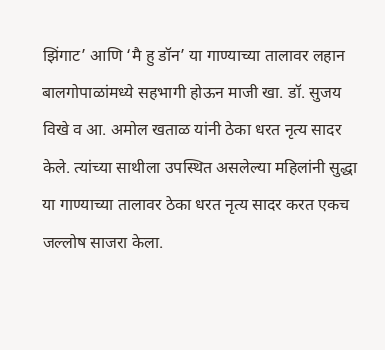झिंगाट’ आणि ‘मै हु डॉन’ या गाण्याच्या तालावर लहान बालगोपाळांमध्ये सहभागी होऊन माजी खा. डॉ. सुजय विखे व आ. अमोल खताळ यांनी ठेका धरत नृत्य सादर केले. त्यांच्या साथीला उपस्थित असलेल्या महिलांनी सुद्धा या गाण्याच्या तालावर ठेका धरत नृत्य सादर करत एकच जल्लोष साजरा केला.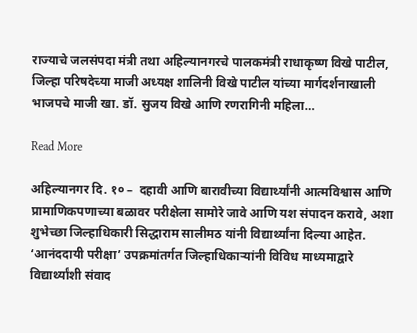राज्याचे जलसंपदा मंत्री तथा अहिल्यानगरचे पालकमंत्री राधाकृष्ण विखे पाटील, जिल्हा परिषदेच्या माजी अध्यक्ष शालिनी विखे पाटील यांच्या मार्गदर्शनाखाली भाजपचे माजी खा. डॉ. सुजय विखे आणि रणरागिनी महिला…

Read More

अहिल्यानगर दि. १० –  दहावी आणि बारावीच्या विद्यार्थ्यांनी आत्मविश्वास आणि प्रामाणिकपणाच्या बळावर परीक्षेला सामोरे जावे आणि यश संपादन करावे, अशा शुभेच्छा जिल्हाधिकारी सिद्धाराम सालीमठ यांनी विद्यार्थ्यांना दिल्या आहेत. ‘आनंददायी परीक्षा’ उपक्रमांतर्गत जिल्हाधिकाऱ्यांनी विविध माध्यमाद्वारे विद्यार्थ्यांशी संवाद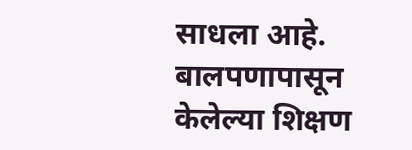साधला आहे. बालपणापासून केलेल्या शिक्षण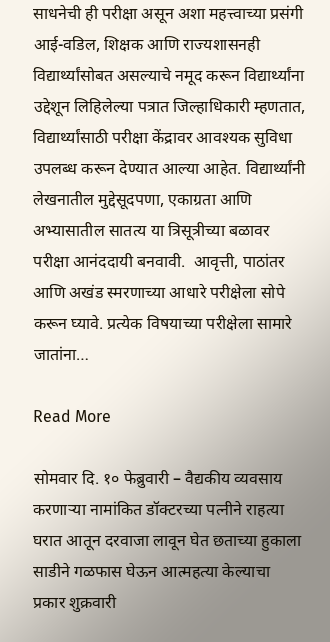साधनेची ही परीक्षा असून अशा महत्त्वाच्या प्रसंगी आई-वडिल, शिक्षक आणि राज्यशासनही विद्यार्थ्यांसोबत असल्याचे नमूद करून विद्यार्थ्यांना उद्देशून लिहिलेल्या पत्रात जिल्हाधिकारी म्हणतात, विद्यार्थ्यांसाठी परीक्षा केंद्रावर आवश्यक सुविधा उपलब्ध करून देण्यात आल्या आहेत. विद्यार्थ्यांनी लेखनातील मुद्देसूदपणा, एकाग्रता आणि अभ्यासातील सातत्य या त्रिसूत्रीच्या बळावर परीक्षा आनंददायी बनवावी.  आवृत्ती, पाठांतर आणि अखंड स्मरणाच्या आधारे परीक्षेला सोपे करून घ्यावे. प्रत्येक विषयाच्या परीक्षेला सामारे जातांना…

Read More

सोमवार दि. १० फेब्रुवारी – वैद्यकीय व्यवसाय करणाऱ्या नामांकित डॉक्टरच्या पत्नीने राहत्या घरात आतून दरवाजा लावून घेत छताच्या हुकाला साडीने गळफास घेऊन आत्महत्या केल्याचा प्रकार शुक्रवारी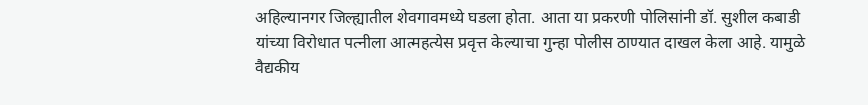अहिल्यानगर जिल्ह्यातील शेवगावमध्ये घडला होता. आता या प्रकरणी पोलिसांनी डॉ. सुशील कबाडी यांच्या विरोधात पत्नीला आत्महत्येस प्रवृत्त केल्याचा गुन्हा पोलीस ठाण्यात दाखल केला आहे. यामुळे वैद्यकीय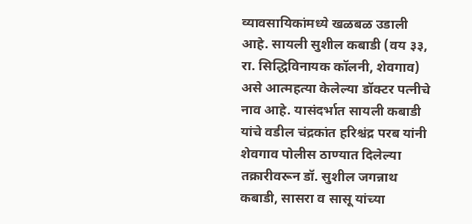व्यावसायिकांमध्ये खळबळ उडाली आहे. सायली सुशील कबाडी (वय ३३, रा. सिद्धिविनायक कॉलनी, शेवगाव) असे आत्महत्या केलेल्या डॉक्टर पत्नीचे नाव आहे. यासंदर्भात सायली कबाडी यांचे वडील चंद्रकांत हरिश्चंद्र परब यांनी शेवगाव पोलीस ठाण्यात दिलेल्या तक्रारीवरून डॉ. सुशील जगन्नाथ कबाडी, सासरा व सासू यांच्या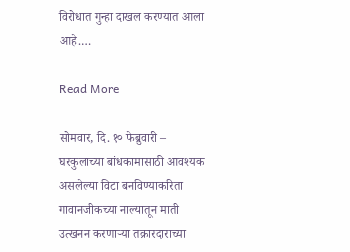विरोधात गुन्हा दाखल करण्यात आला आहे.…

Read More

सोमवार, दि. १० फेब्रुवारी – घरकुलाच्या बांधकामासाठी आवश्यक असलेल्या विटा बनविण्याकरिता गावानजीकच्या नाल्यातून माती उत्खनन करणाऱ्या तक्रारदाराच्या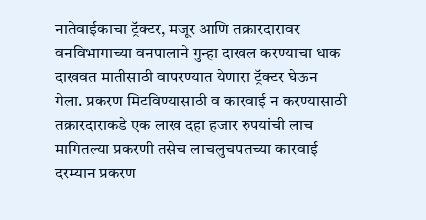नातेवाईकाचा ट्रॅक्टर, मजूर आणि तक्रारदारावर वनविभागाच्या वनपालाने गुन्हा दाखल करण्याचा धाक दाखवत मातीसाठी वापरण्यात येणारा ट्रॅक्टर घेऊन गेला. प्रकरण मिटविण्यासाठी व कारवाई न करण्यासाठी तक्रारदाराकडे एक लाख दहा हजार रुपयांची लाच मागितल्या प्रकरणी तसेच लाचलुचपतच्या कारवाई दरम्यान प्रकरण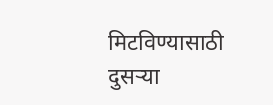मिटविण्यासाठी दुसऱ्या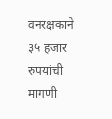वनरक्षकाने ३५ हजार रुपयांची मागणी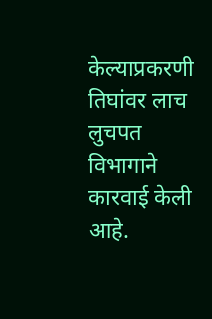केल्याप्रकरणी तिघांवर लाच लुचपत विभागाने कारवाई केली आहे.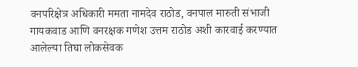वनपरिक्षेत्र अधिकारी ममता नामदेव राठोड, वनपाल मारुती संभाजी गायकवाड आणि वनरक्षक गणेश उत्तम राठोड अशी कारवाई करण्यात आलेल्या तिघा लोकसेवक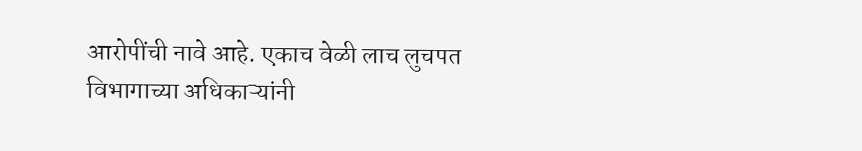आरोपींची नावे आहे. एकाच वेळी लाच लुचपत विभागाच्या अधिकाऱ्यांनी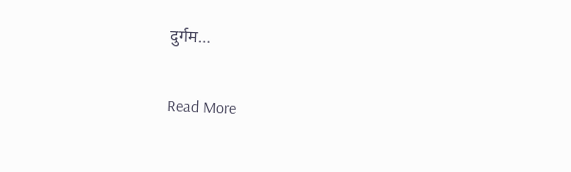दुर्गम…

Read More